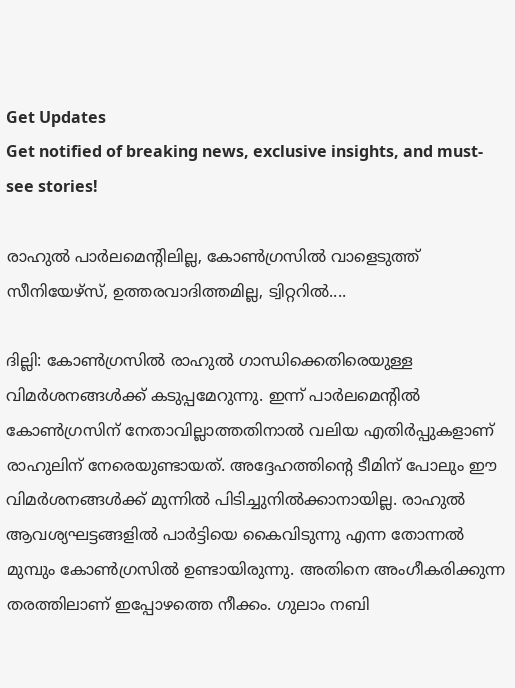Get Updates
Get notified of breaking news, exclusive insights, and must-see stories!

രാഹുല്‍ പാര്‍ലമെന്റിലില്ല, കോണ്‍ഗ്രസില്‍ വാളെടുത്ത് സീനിയേഴ്‌സ്, ഉത്തരവാദിത്തമില്ല, ട്വിറ്ററില്‍....

ദില്ലി: കോണ്‍ഗ്രസില്‍ രാഹുല്‍ ഗാന്ധിക്കെതിരെയുള്ള വിമര്‍ശനങ്ങള്‍ക്ക് കടുപ്പമേറുന്നു. ഇന്ന് പാര്‍ലമെന്റില്‍ കോണ്‍ഗ്രസിന് നേതാവില്ലാത്തതിനാല്‍ വലിയ എതിര്‍പ്പുകളാണ് രാഹുലിന് നേരെയുണ്ടായത്. അദ്ദേഹത്തിന്റെ ടീമിന് പോലും ഈ വിമര്‍ശനങ്ങള്‍ക്ക് മുന്നില്‍ പിടിച്ചുനില്‍ക്കാനായില്ല. രാഹുല്‍ ആവശ്യഘട്ടങ്ങളില്‍ പാര്‍ട്ടിയെ കൈവിടുന്നു എന്ന തോന്നല്‍ മുമ്പും കോണ്‍ഗ്രസില്‍ ഉണ്ടായിരുന്നു. അതിനെ അംഗീകരിക്കുന്ന തരത്തിലാണ് ഇപ്പോഴത്തെ നീക്കം. ഗുലാം നബി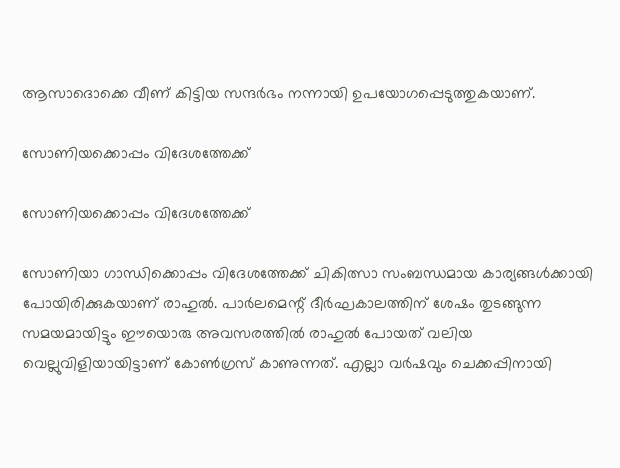ആസാദൊക്കെ വീണ് കിട്ടിയ സന്ദര്‍ഭം നന്നായി ഉപയോഗപ്പെടുത്തുകയാണ്.

സോണിയക്കൊപ്പം വിദേശത്തേക്ക്

സോണിയക്കൊപ്പം വിദേശത്തേക്ക്

സോണിയാ ഗാന്ധിക്കൊപ്പം വിദേശത്തേക്ക് ചികിത്സാ സംബന്ധമായ കാര്യങ്ങള്‍ക്കായി പോയിരിക്കുകയാണ് രാഹുല്‍. പാര്‍ലമെന്റ് ദീര്‍ഘകാലത്തിന് ശേഷം തുടങ്ങുന്ന സമയമായിട്ടും ഈയൊരു അവസരത്തില്‍ രാഹുല്‍ പോയത് വലിയ വെല്ലുവിളിയായിട്ടാണ് കോണ്‍ഗ്രസ് കാണുന്നത്. എല്ലാ വര്‍ഷവും ചെക്കപ്പിനായി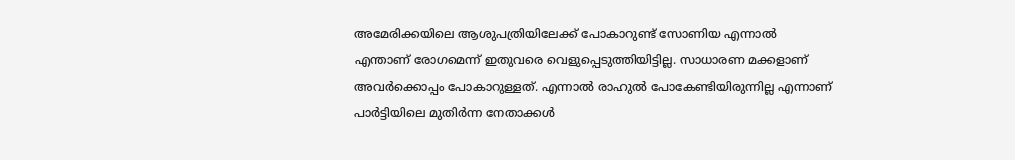അമേരിക്കയിലെ ആശുപത്രിയിലേക്ക് പോകാറുണ്ട് സോണിയ എന്നാല്‍ എന്താണ് രോഗമെന്ന് ഇതുവരെ വെളുപ്പെടുത്തിയിട്ടില്ല. സാധാരണ മക്കളാണ് അവര്‍ക്കൊപ്പം പോകാറുള്ളത്. എന്നാല്‍ രാഹുല്‍ പോകേണ്ടിയിരുന്നില്ല എന്നാണ് പാര്‍ട്ടിയിലെ മുതിര്‍ന്ന നേതാക്കള്‍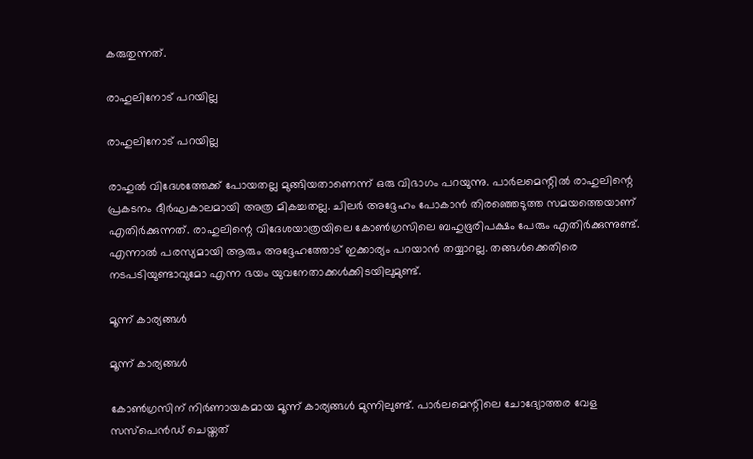കരുതുന്നത്.

രാഹുലിനോട് പറയില്ല

രാഹുലിനോട് പറയില്ല

രാഹുല്‍ വിദേശത്തേക്ക് പോയതല്ല മുങ്ങിയതാണെന്ന് ഒരു വിഭാഗം പറയുന്നു. പാര്‍ലമെന്റില്‍ രാഹുലിന്റെ പ്രകടനം ദീര്‍ഘകാലമായി അത്ര മികച്ചതല്ല. ചിലര്‍ അദ്ദേഹം പോകാന്‍ തിരഞ്ഞെടുത്ത സമയത്തെയാണ് എതിര്‍ക്കുന്നത്. രാഹുലിന്റെ വിദേശയാത്രയിലെ കോണ്‍ഗ്രസിലെ ബഹുഭൂരിപക്ഷം പേരും എതിര്‍ക്കുന്നുണ്ട്. എന്നാല്‍ പരസ്യമായി ആരും അദ്ദേഹത്തോട് ഇക്കാര്യം പറയാന്‍ തയ്യാറല്ല. തങ്ങള്‍ക്കെതിരെ നടപടിയുണ്ടാവുമോ എന്ന ഭയം യുവനേതാക്കള്‍ക്കിടയിലുമുണ്ട്.

മൂന്ന് കാര്യങ്ങള്‍

മൂന്ന് കാര്യങ്ങള്‍

കോണ്‍ഗ്രസിന് നിര്‍ണായകമായ മൂന്ന് കാര്യങ്ങള്‍ മുന്നിലുണ്ട്. പാര്‍ലമെന്റിലെ ചോദ്യോത്തര വേള സസ്‌പെന്‍ഡ് ചെയ്തത്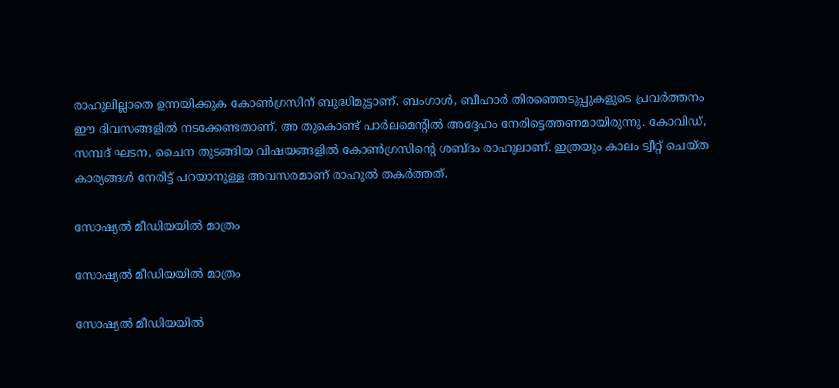രാഹുലില്ലാതെ ഉന്നയിക്കുക കോണ്‍ഗ്രസിന് ബുദ്ധിമുട്ടാണ്. ബംഗാള്‍, ബീഹാര്‍ തിരഞ്ഞെടുപ്പുകളുടെ പ്രവര്‍ത്തനം ഈ ദിവസങ്ങളില്‍ നടക്കേണ്ടതാണ്. അ തുകൊണ്ട് പാര്‍ലമെന്റില്‍ അദ്ദേഹം നേരിട്ടെത്തണമായിരുന്നു. കോവിഡ്, സമ്പദ് ഘടന, ചൈന തുടങ്ങിയ വിഷയങ്ങളില്‍ കോണ്‍ഗ്രസിന്റെ ശബ്ദം രാഹുലാണ്. ഇത്രയും കാലം ട്വീറ്റ് ചെയ്ത കാര്യങ്ങള്‍ നേരിട്ട് പറയാനുള്ള അവസരമാണ് രാഹുല്‍ തകര്‍ത്തത്.

സോഷ്യല്‍ മീഡിയയില്‍ മാത്രം

സോഷ്യല്‍ മീഡിയയില്‍ മാത്രം

സോഷ്യല്‍ മീഡിയയില്‍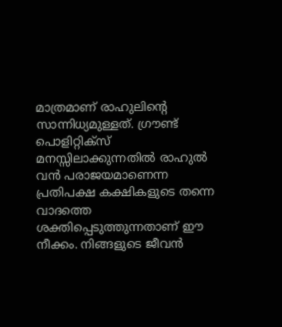മാത്രമാണ് രാഹുലിന്റെ സാന്നിധ്യമുള്ളത്. ഗ്രൗണ്ട് പൊളിറ്റിക്‌സ് മനസ്സിലാക്കുന്നതില്‍ രാഹുല്‍ വന്‍ പരാജയമാണെന്ന പ്രതിപക്ഷ കക്ഷികളുടെ തന്നെ വാദത്തെ ശക്തിപ്പെടുത്തുന്നതാണ് ഈ നീക്കം. നിങ്ങളുടെ ജീവന്‍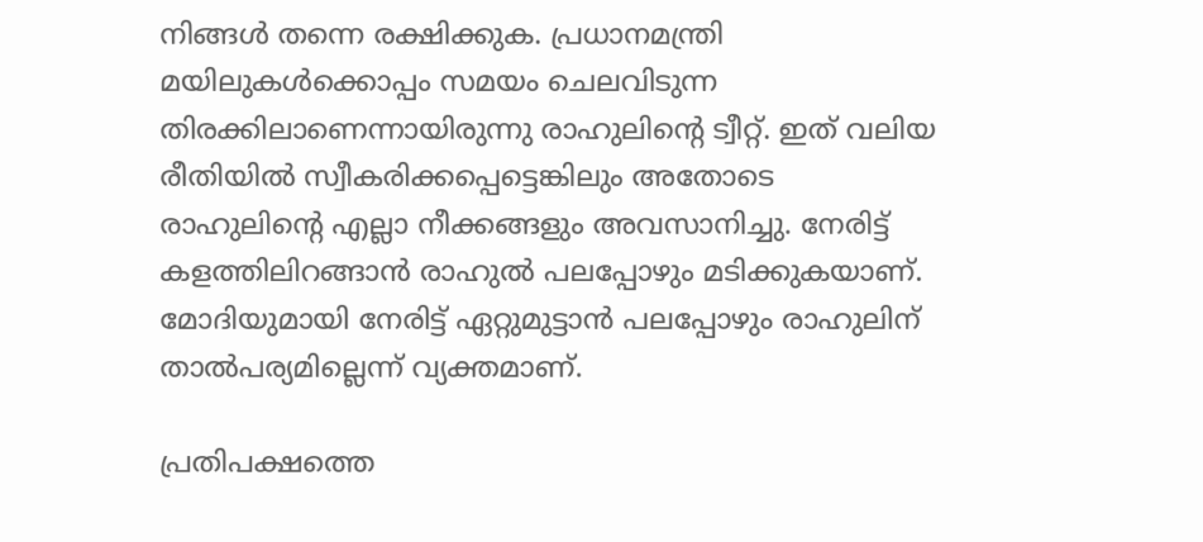നിങ്ങള്‍ തന്നെ രക്ഷിക്കുക. പ്രധാനമന്ത്രി മയിലുകള്‍ക്കൊപ്പം സമയം ചെലവിടുന്ന തിരക്കിലാണെന്നായിരുന്നു രാഹുലിന്റെ ട്വീറ്റ്. ഇത് വലിയ രീതിയില്‍ സ്വീകരിക്കപ്പെട്ടെങ്കിലും അതോടെ രാഹുലിന്റെ എല്ലാ നീക്കങ്ങളും അവസാനിച്ചു. നേരിട്ട് കളത്തിലിറങ്ങാന്‍ രാഹുല്‍ പലപ്പോഴും മടിക്കുകയാണ്. മോദിയുമായി നേരിട്ട് ഏറ്റുമുട്ടാന്‍ പലപ്പോഴും രാഹുലിന് താല്‍പര്യമില്ലെന്ന് വ്യക്തമാണ്.

പ്രതിപക്ഷത്തെ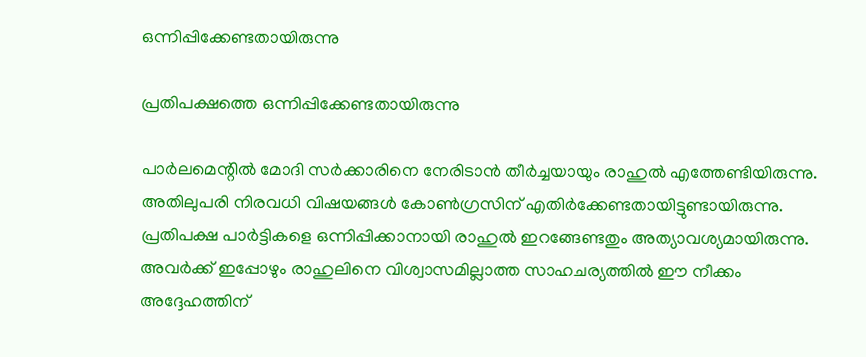ഒന്നിപ്പിക്കേണ്ടതായിരുന്നു

പ്രതിപക്ഷത്തെ ഒന്നിപ്പിക്കേണ്ടതായിരുന്നു

പാര്‍ലമെന്റില്‍ മോദി സര്‍ക്കാരിനെ നേരിടാന്‍ തീര്‍ച്ചയായും രാഹുല്‍ എത്തേണ്ടിയിരുന്നു. അതിലുപരി നിരവധി വിഷയങ്ങള്‍ കോണ്‍ഗ്രസിന് എതിര്‍ക്കേണ്ടതായിട്ടുണ്ടായിരുന്നു. പ്രതിപക്ഷ പാര്‍ട്ടികളെ ഒന്നിപ്പിക്കാനായി രാഹുല്‍ ഇറങ്ങേണ്ടതും അത്യാവശ്യമായിരുന്നു. അവര്‍ക്ക് ഇപ്പോഴും രാഹുലിനെ വിശ്വാസമില്ലാത്ത സാഹചര്യത്തില്‍ ഈ നീക്കം അദ്ദേഹത്തിന്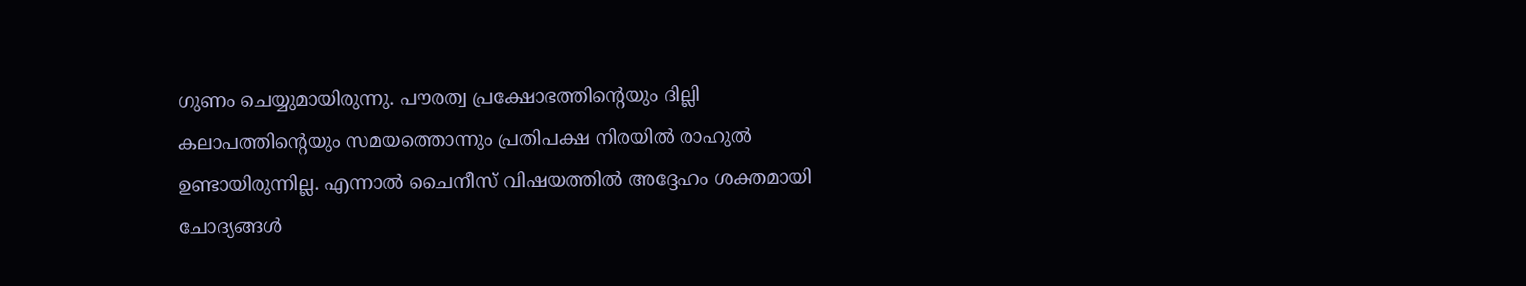ഗുണം ചെയ്യുമായിരുന്നു. പൗരത്വ പ്രക്ഷോഭത്തിന്റെയും ദില്ലി കലാപത്തിന്റെയും സമയത്തൊന്നും പ്രതിപക്ഷ നിരയില്‍ രാഹുല്‍ ഉണ്ടായിരുന്നില്ല. എന്നാല്‍ ചൈനീസ് വിഷയത്തില്‍ അദ്ദേഹം ശക്തമായി ചോദ്യങ്ങള്‍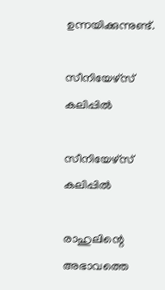ഉന്നയിക്കുന്നുണ്ട്.

സീനിയേഴ്‌സ് കലിപ്പില്‍

സീനിയേഴ്‌സ് കലിപ്പില്‍

രാഹുലിന്റെ അഭാവത്തെ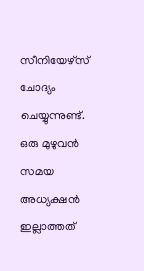സീനിയേഴ്‌സ് ചോദ്യം ചെയ്യുന്നുണ്ട്. ഒരു മുഴുവന്‍ സമയ അധ്യക്ഷന്‍ ഇല്ലാത്തത്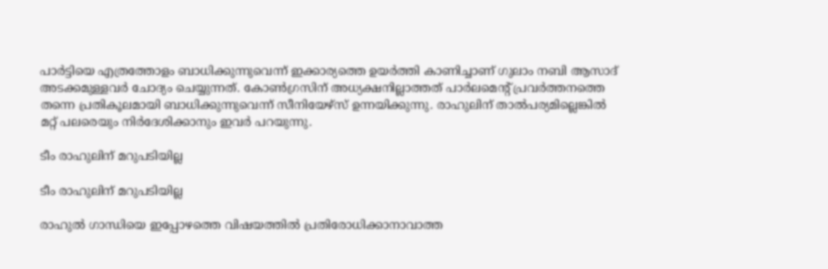പാര്‍ട്ടിയെ എത്രത്തോളം ബാധിക്കുന്നുവെന്ന് ഇക്കാര്യത്തെ ഉയര്‍ത്തി കാണിച്ചാണ് ഗുലാം നബി ആസാദ് അടക്കമുള്ളവര്‍ ചോദ്യം ചെയ്യുന്നത്. കോണ്‍ഗ്രസിന് അധ്യക്ഷനില്ലാത്തത് പാര്‍ലമെന്റ് പ്രവര്‍ത്തനത്തെ തന്നെ പ്രതികൂലമായി ബാധിക്കുന്നുവെന്ന് സീനിയേഴ്‌സ് ഉന്നയിക്കുന്നു. രാഹുലിന് താല്‍പര്യമില്ലെങ്കില്‍ മറ്റ് പലരെയും നിര്‍ദേശിക്കാനും ഇവര്‍ പറയുന്നു.

ടീം രാഹുലിന് മറുപടിയില്ല

ടീം രാഹുലിന് മറുപടിയില്ല

രാഹുല്‍ ഗാന്ധിയെ ഇപ്പോഴത്തെ വിഷയത്തില്‍ പ്രതിരോധിക്കാനാവാത്ത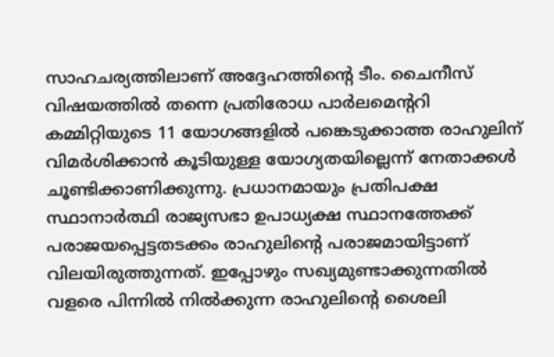സാഹചര്യത്തിലാണ് അദ്ദേഹത്തിന്റെ ടീം. ചൈനീസ് വിഷയത്തില്‍ തന്നെ പ്രതിരോധ പാര്‍ലമെന്ററി കമ്മിറ്റിയുടെ 11 യോഗങ്ങളില്‍ പങ്കെടുക്കാത്ത രാഹുലിന് വിമര്‍ശിക്കാന്‍ കൂടിയുള്ള യോഗ്യതയില്ലെന്ന് നേതാക്കള്‍ ചൂണ്ടിക്കാണിക്കുന്നു. പ്രധാനമായും പ്രതിപക്ഷ സ്ഥാനാര്‍ത്ഥി രാജ്യസഭാ ഉപാധ്യക്ഷ സ്ഥാനത്തേക്ക് പരാജയപ്പെട്ടതടക്കം രാഹുലിന്റെ പരാജമായിട്ടാണ് വിലയിരുത്തുന്നത്. ഇപ്പോഴും സഖ്യമുണ്ടാക്കുന്നതില്‍ വളരെ പിന്നില്‍ നില്‍ക്കുന്ന രാഹുലിന്റെ ശൈലി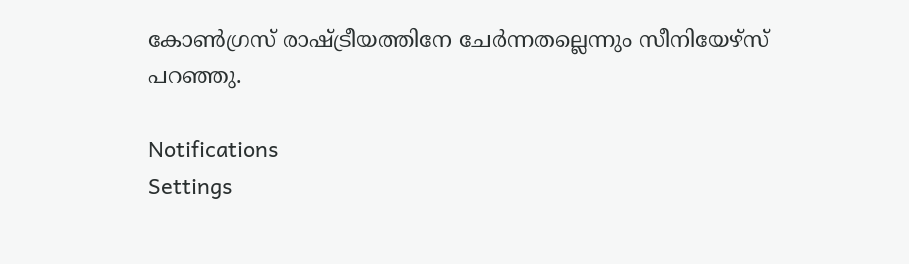കോണ്‍ഗ്രസ് രാഷ്ട്രീയത്തിനേ ചേര്‍ന്നതല്ലെന്നും സീനിയേഴ്‌സ് പറഞ്ഞു.

Notifications
Settings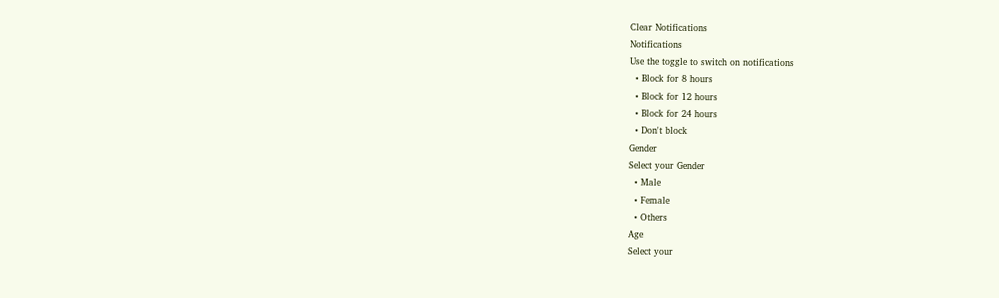Clear Notifications
Notifications
Use the toggle to switch on notifications
  • Block for 8 hours
  • Block for 12 hours
  • Block for 24 hours
  • Don't block
Gender
Select your Gender
  • Male
  • Female
  • Others
Age
Select your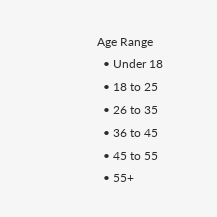Age Range
  • Under 18
  • 18 to 25
  • 26 to 35
  • 36 to 45
  • 45 to 55
  • 55+